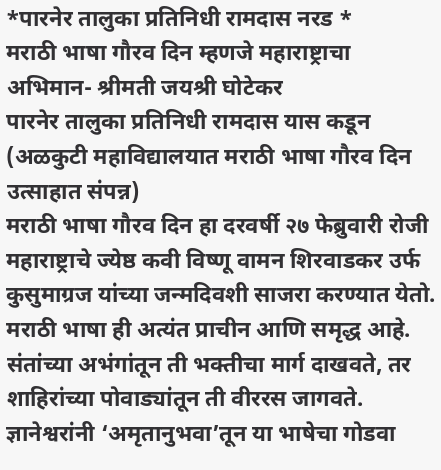*पारनेर तालुका प्रतिनिधी रामदास नरड *
मराठी भाषा गौरव दिन म्हणजे महाराष्ट्राचा अभिमान- श्रीमती जयश्री घोटेकर
पारनेर तालुका प्रतिनिधी रामदास यास कडून
(अळकुटी महाविद्यालयात मराठी भाषा गौरव दिन उत्साहात संपन्न)
मराठी भाषा गौरव दिन हा दरवर्षी २७ फेब्रुवारी रोजी महाराष्ट्राचे ज्येष्ठ कवी विष्णू वामन शिरवाडकर उर्फ कुसुमाग्रज यांच्या जन्मदिवशी साजरा करण्यात येतो. मराठी भाषा ही अत्यंत प्राचीन आणि समृद्ध आहे. संतांच्या अभंगांतून ती भक्तीचा मार्ग दाखवते, तर शाहिरांच्या पोवाड्यांतून ती वीररस जागवते. ज्ञानेश्वरांनी ‘अमृतानुभवा’तून या भाषेचा गोडवा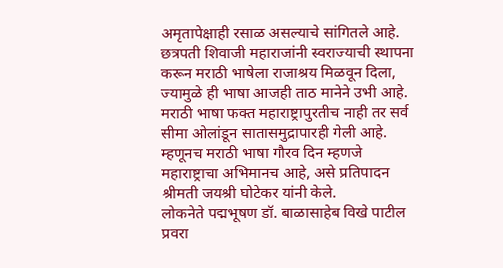अमृतापेक्षाही रसाळ असल्याचे सांगितले आहे. छत्रपती शिवाजी महाराजांनी स्वराज्याची स्थापना करून मराठी भाषेला राजाश्रय मिळवून दिला, ज्यामुळे ही भाषा आजही ताठ मानेने उभी आहे. मराठी भाषा फक्त महाराष्ट्रापुरतीच नाही तर सर्व सीमा ओलांडून सातासमुद्रापारही गेली आहे. म्हणूनच मराठी भाषा गौरव दिन म्हणजे महाराष्ट्राचा अभिमानच आहे, असे प्रतिपादन श्रीमती जयश्री घोटेकर यांनी केले.
लोकनेते पद्मभूषण डॉ. बाळासाहेब विखे पाटील प्रवरा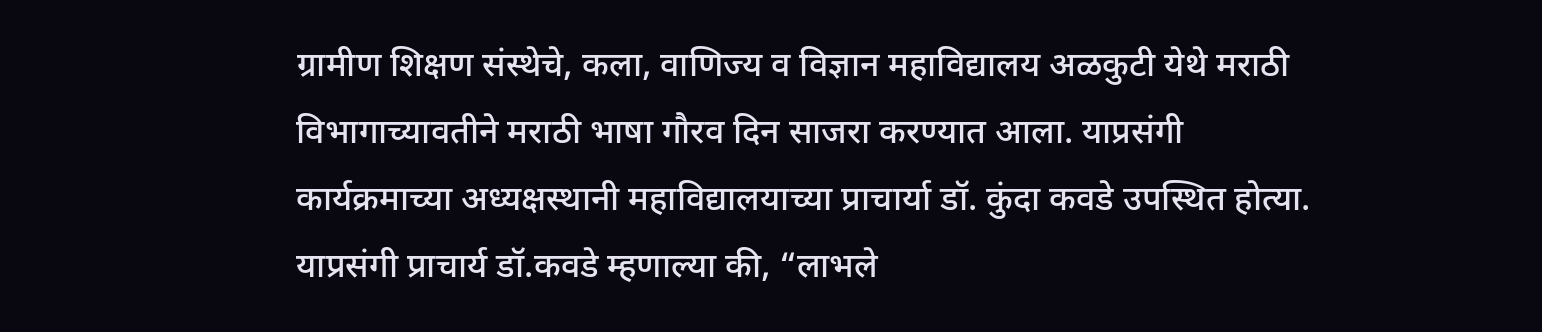ग्रामीण शिक्षण संस्थेचे, कला, वाणिज्य व विज्ञान महाविद्यालय अळकुटी येथे मराठी विभागाच्यावतीने मराठी भाषा गौरव दिन साजरा करण्यात आला. याप्रसंगी कार्यक्रमाच्या अध्यक्षस्थानी महाविद्यालयाच्या प्राचार्या डॉ. कुंदा कवडे उपस्थित होत्या. याप्रसंगी प्राचार्य डॉ.कवडे म्हणाल्या की, “लाभले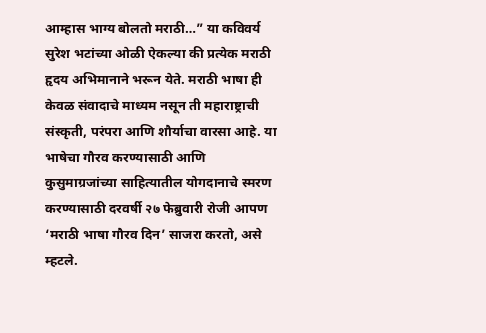आम्हास भाग्य बोलतो मराठी…” या कविवर्य सुरेश भटांच्या ओळी ऐकल्या की प्रत्येक मराठी हृदय अभिमानाने भरून येते. मराठी भाषा ही केवळ संवादाचे माध्यम नसून ती महाराष्ट्राची संस्कृती, परंपरा आणि शौर्याचा वारसा आहे. या भाषेचा गौरव करण्यासाठी आणि कुसुमाग्रजांच्या साहित्यातील योगदानाचे स्मरण करण्यासाठी दरवर्षी २७ फेब्रुवारी रोजी आपण ‘मराठी भाषा गौरव दिन’ साजरा करतो, असे म्हटले.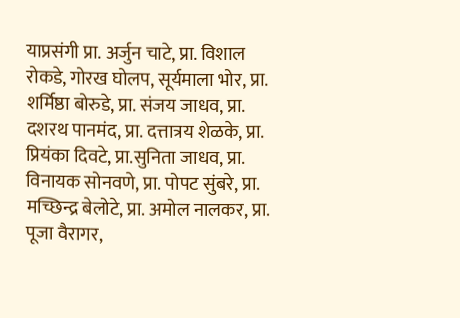याप्रसंगी प्रा. अर्जुन चाटे, प्रा. विशाल रोकडे, गोरख घोलप, सूर्यमाला भोर, प्रा. शर्मिष्ठा बोरुडे, प्रा. संजय जाधव, प्रा. दशरथ पानमंद, प्रा. दत्तात्रय शेळके, प्रा. प्रियंका दिवटे, प्रा.सुनिता जाधव, प्रा. विनायक सोनवणे, प्रा. पोपट सुंबरे, प्रा. मच्छिन्द्र बेलोटे, प्रा. अमोल नालकर, प्रा. पूजा वैरागर,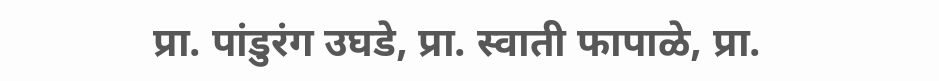प्रा. पांडुरंग उघडे, प्रा. स्वाती फापाळे, प्रा.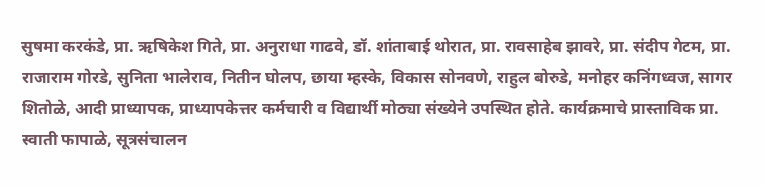सुषमा करकंडे, प्रा. ऋषिकेश गिते, प्रा. अनुराधा गाढवे, डॉ. शांताबाई थोरात, प्रा. रावसाहेब झावरे, प्रा. संदीप गेटम, प्रा. राजाराम गोरडे, सुनिता भालेराव, नितीन घोलप, छाया म्हस्के, विकास सोनवणे, राहुल बोरुडे, मनोहर कनिंगध्वज, सागर शितोळे, आदी प्राध्यापक, प्राध्यापकेत्तर कर्मचारी व विद्यार्थी मोठ्या संख्येने उपस्थित होते. कार्यक्रमाचे प्रास्ताविक प्रा. स्वाती फापाळे, सूत्रसंचालन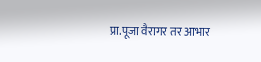प्रा.पूजा वैरागर तर आभार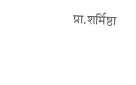प्रा.शर्मिष्ठा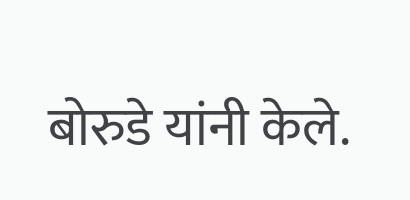बोरुडे यांनी केले.